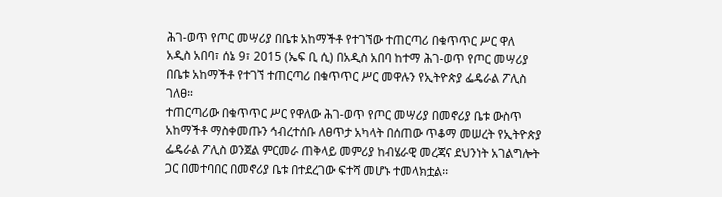ሕገ-ወጥ የጦር መሣሪያ በቤቱ አከማችቶ የተገኘው ተጠርጣሪ በቁጥጥር ሥር ዋለ
አዲስ አበባ፣ ሰኔ 9፣ 2015 (ኤፍ ቢ ሲ) በአዲስ አበባ ከተማ ሕገ-ወጥ የጦር መሣሪያ በቤቱ አከማችቶ የተገኘ ተጠርጣሪ በቁጥጥር ሥር መዋሉን የኢትዮጵያ ፌዴራል ፖሊስ ገለፀ።
ተጠርጣሪው በቁጥጥር ሥር የዋለው ሕገ-ወጥ የጦር መሣሪያ በመኖሪያ ቤቱ ውስጥ አከማችቶ ማስቀመጡን ኅብረተሰቡ ለፀጥታ አካላት በሰጠው ጥቆማ መሠረት የኢትዮጵያ ፌዴራል ፖሊስ ወንጀል ምርመራ ጠቅላይ መምሪያ ከብሄራዊ መረጃና ደህንነት አገልግሎት ጋር በመተባበር በመኖሪያ ቤቱ በተደረገው ፍተሻ መሆኑ ተመላክቷል፡፡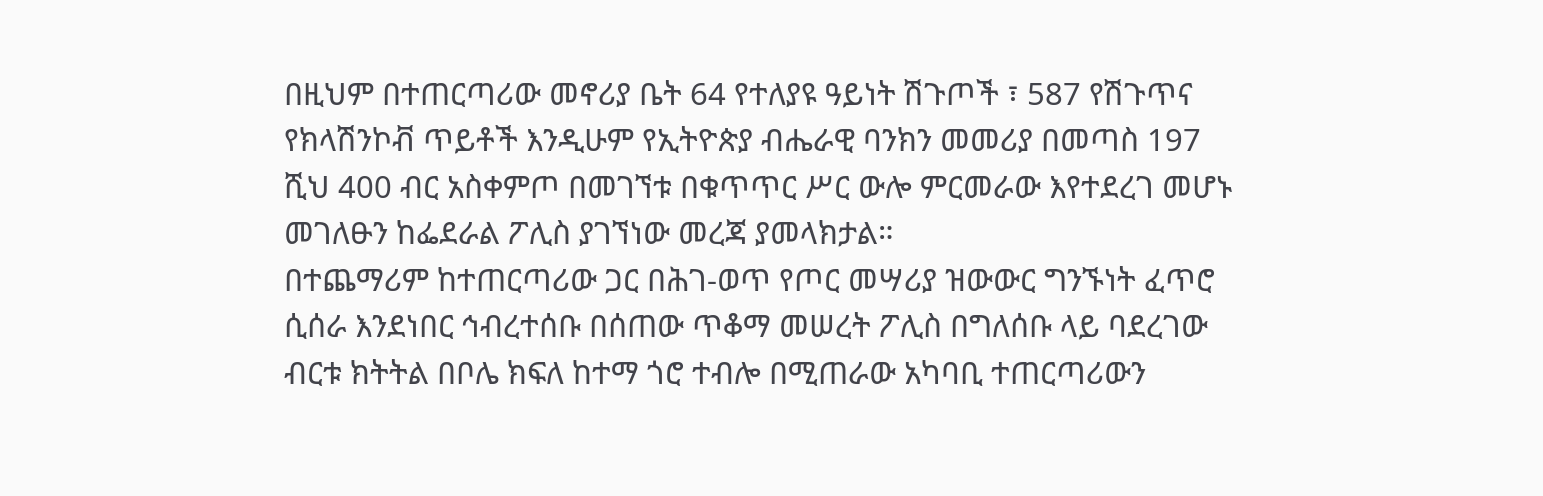በዚህም በተጠርጣሪው መኖሪያ ቤት 64 የተለያዩ ዓይነት ሽጉጦች ፣ 587 የሽጉጥና የክላሽንኮቭ ጥይቶች እንዲሁም የኢትዮጵያ ብሔራዊ ባንክን መመሪያ በመጣስ 197 ሺህ 400 ብር አስቀምጦ በመገኘቱ በቁጥጥር ሥር ውሎ ምርመራው እየተደረገ መሆኑ መገለፁን ከፌደራል ፖሊስ ያገኘነው መረጃ ያመላክታል።
በተጨማሪም ከተጠርጣሪው ጋር በሕገ-ወጥ የጦር መሣሪያ ዝውውር ግንኙነት ፈጥሮ ሲሰራ እንደነበር ኅብረተሰቡ በሰጠው ጥቆማ መሠረት ፖሊስ በግለሰቡ ላይ ባደረገው ብርቱ ክትትል በቦሌ ክፍለ ከተማ ጎሮ ተብሎ በሚጠራው አካባቢ ተጠርጣሪውን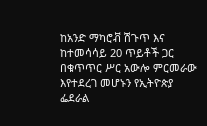ከአንድ ማካሮቭ ሽጉጥ እና ከተመሳሳይ 20 ጥይቶች ጋር በቁጥጥር ሥር አውሎ ምርመራው እየተደረገ መሆኑን የኢትዮጵያ ፌደራል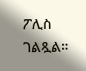ፖሊስ ገልጿል።